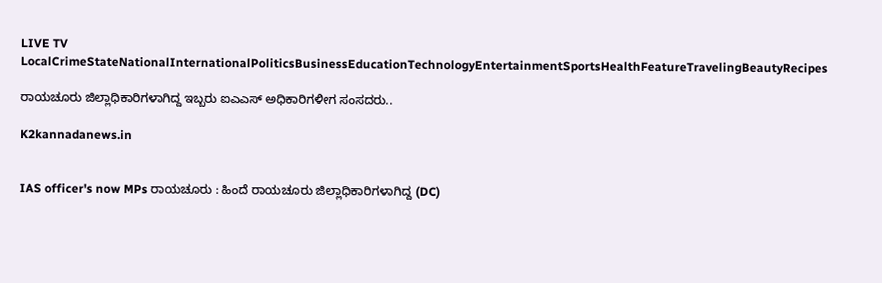LIVE TV LocalCrimeStateNationalInternationalPoliticsBusinessEducationTechnologyEntertainmentSportsHealthFeatureTravelingBeautyRecipes

ರಾಯಚೂರು ಜಿಲ್ಲಾಧಿಕಾರಿಗಳಾಗಿದ್ದ ಇಬ್ಬರು ಐಎಎಸ್‌ ಅಧಿಕಾರಿಗಳೀಗ ಸಂಸದರು..

K2kannadanews.in


IAS officer's now MPs ರಾಯಚೂರು : ಹಿಂದೆ ರಾಯಚೂರು ಜಿಲ್ಲಾಧಿಕಾರಿಗಳಾಗಿದ್ದ (DC)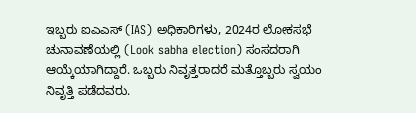ಇಬ್ಬರು ಐಎಎಸ್ (IAS) ಅಧಿಕಾರಿಗಳು, 2024ರ ಲೋಕಸಭೆ ಚುನಾವಣೆಯಲ್ಲಿ (Look sabha election) ಸಂಸದರಾಗಿ ಆಯ್ಕೆಯಾಗಿದ್ದಾರೆ. ಒಬ್ಬರು ನಿವೃತ್ತರಾದರೆ ಮತ್ತೊಬ್ಬರು ಸ್ವಯಂ ನಿವೃತ್ತಿ ಪಡೆದವರು.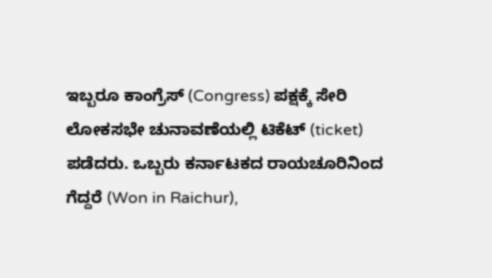ಇಬ್ಬರೂ ಕಾಂಗ್ರೆಸ್‌ (Congress) ಪಕ್ಷಕ್ಕೆ ಸೇರಿ ಲೋಕಸಭೇ ಚುನಾವಣೆಯಲ್ಲಿ ಟಿಕೆಟ್‌ (ticket) ಪಡೆದರು. ಒಬ್ಬರು ಕರ್ನಾಟಕದ ರಾಯಚೂರಿನಿಂದ ಗೆದ್ದರೆ (Won in Raichur),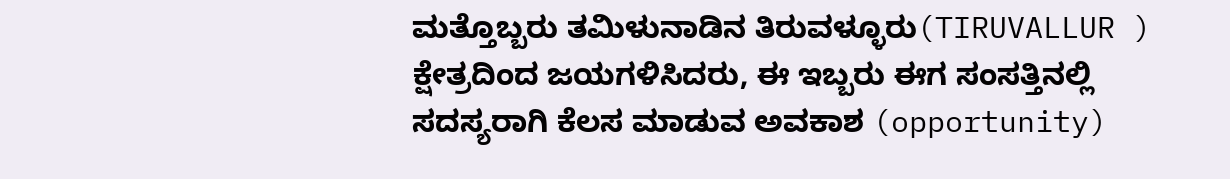ಮತ್ತೊಬ್ಬರು ತಮಿಳುನಾಡಿನ ತಿರುವಳ್ಳೂರು(TIRUVALLUR ) ಕ್ಷೇತ್ರದಿಂದ ಜಯಗಳಿಸಿದರು, ಈ ಇಬ್ಬರು ಈಗ ಸಂಸತ್ತಿನಲ್ಲಿ ಸದಸ್ಯರಾಗಿ ಕೆಲಸ ಮಾಡುವ ಅವಕಾಶ (opportunity)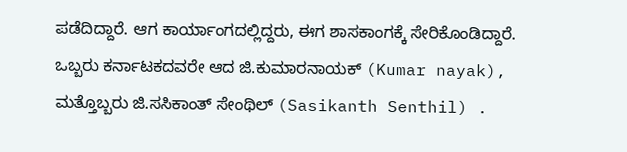ಪಡೆದಿದ್ದಾರೆ. ಆಗ ಕಾರ್ಯಾಂಗದಲ್ಲಿದ್ದರು, ಈಗ ಶಾಸಕಾಂಗಕ್ಕೆ ಸೇರಿಕೊಂಡಿದ್ದಾರೆ. ಒಬ್ಬರು ಕರ್ನಾಟಕದವರೇ ಆದ ಜಿ.ಕುಮಾರನಾಯಕ್‌ (Kumar nayak), ಮತ್ತೊಬ್ಬರು ಜಿ.ಸಸಿಕಾಂತ್‌ ಸೇಂಥಿಲ್‌ (Sasikanth Senthil) .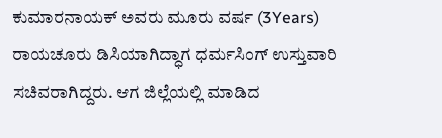ಕುಮಾರನಾಯಕ್‌ ಅವರು ಮೂರು ವರ್ಷ (3Years) ರಾಯಚೂರು ಡಿಸಿಯಾಗಿದ್ಧಾಗ ಧರ್ಮಸಿಂಗ್‌ ಉಸ್ತುವಾರಿ ಸಚಿವರಾಗಿದ್ದರು. ಆಗ ಜಿಲ್ಲೆಯಲ್ಲಿ ಮಾಡಿದ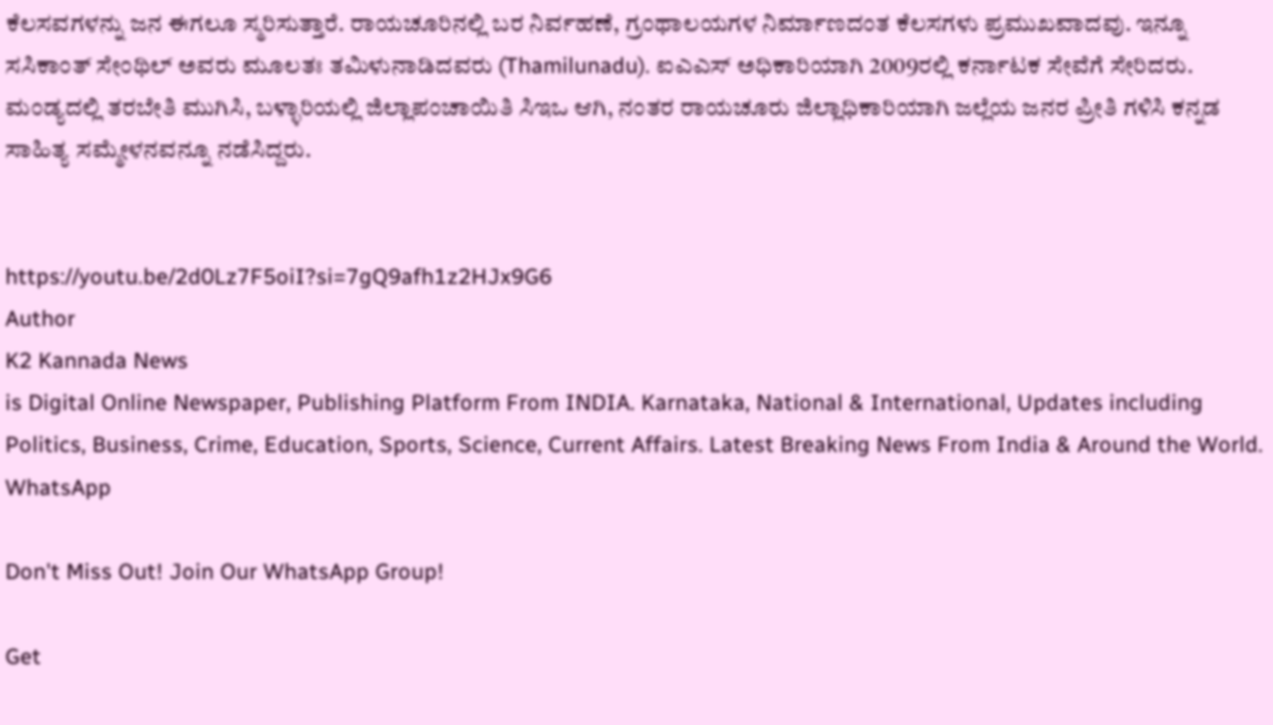ಕೆಲಸವಗಳನ್ನು ಜನ ಈಗಲೂ ಸ್ಮರಿಸುತ್ತಾರೆ. ರಾಯಚೂರಿನಲ್ಲಿ ಬರ ನಿರ್ವಹಣೆ, ಗ್ರಂಥಾಲಯಗಳ ನಿರ್ಮಾಣದಂತ ಕೆಲಸಗಳು ಪ್ರಮುಖವಾದವು. ಇನ್ನೂ ಸಸಿಕಾಂತ್‌ ಸೇಂಥಿಲ್‌ ಅವರು ಮೂಲತಃ ತಮಿಳುನಾಡಿದವರು (Thamilunadu). ಐಎಎಸ್‌ ಅಧಿಕಾರಿಯಾಗಿ 2009ರಲ್ಲಿ ಕರ್ನಾಟಕ ಸೇವೆಗೆ ಸೇರಿದರು. ಮಂಡ್ಯದಲ್ಲಿ ತರಬೇತಿ ಮುಗಿಸಿ, ಬಳ್ಳಾರಿಯಲ್ಲಿ ಜಿಲ್ಲಾಪಂಚಾಯಿತಿ ಸಿಇಒ ಆಗಿ, ನಂತರ ರಾಯಚೂರು ಜಿಲ್ಲಾಧಿಕಾರಿಯಾಗಿ ಜಲ್ಲೆಯ ಜನರ ಪ್ರೀತಿ ಗಳಿಸಿ ಕನ್ನಡ ಸಾಹಿತ್ಯ ಸಮ್ಮೇಳನವನ್ನೂ ನಡೆಸಿದ್ದರು.


https://youtu.be/2d0Lz7F5oiI?si=7gQ9afh1z2HJx9G6
Author
K2 Kannada News
is Digital Online Newspaper, Publishing Platform From INDIA. Karnataka, National & International, Updates including Politics, Business, Crime, Education, Sports, Science, Current Affairs. Latest Breaking News From India & Around the World.
WhatsApp

Don't Miss Out! Join Our WhatsApp Group!

Get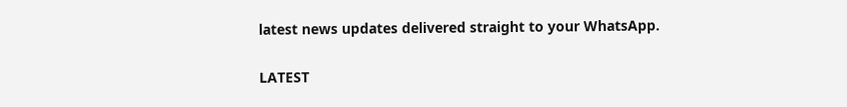latest news updates delivered straight to your WhatsApp.

LATEST